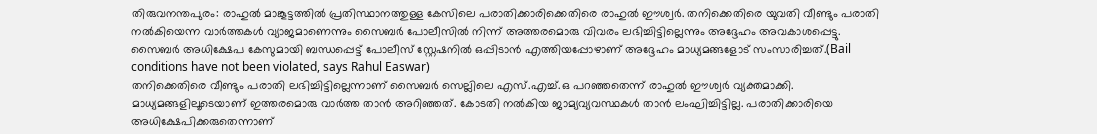തിരുവനന്തപുരം: രാഹുൽ മാങ്കൂട്ടത്തിൽ പ്രതിസ്ഥാനത്തുള്ള കേസിലെ പരാതിക്കാരിക്കെതിരെ രാഹുൽ ഈശ്വർ. തനിക്കെതിരെ യുവതി വീണ്ടും പരാതി നൽകിയെന്ന വാർത്തകൾ വ്യാജമാണെന്നും സൈബർ പോലീസിൽ നിന്ന് അത്തരമൊരു വിവരം ലഭിച്ചിട്ടില്ലെന്നും അദ്ദേഹം അവകാശപ്പെട്ടു. സൈബർ അധിക്ഷേപ കേസുമായി ബന്ധപ്പെട്ട് പോലീസ് സ്റ്റേഷനിൽ ഒപ്പിടാൻ എത്തിയപ്പോഴാണ് അദ്ദേഹം മാധ്യമങ്ങളോട് സംസാരിച്ചത്.(Bail conditions have not been violated, says Rahul Easwar)
തനിക്കെതിരെ വീണ്ടും പരാതി ലഭിച്ചിട്ടില്ലെന്നാണ് സൈബർ സെല്ലിലെ എസ്.എച്ച്.ഒ പറഞ്ഞതെന്ന് രാഹുൽ ഈശ്വർ വ്യക്തമാക്കി. മാധ്യമങ്ങളിലൂടെയാണ് ഇത്തരമൊരു വാർത്ത താൻ അറിഞ്ഞത്. കോടതി നൽകിയ ജാമ്യവ്യവസ്ഥകൾ താൻ ലംഘിച്ചിട്ടില്ല. പരാതിക്കാരിയെ അധിക്ഷേപിക്കരുതെന്നാണ്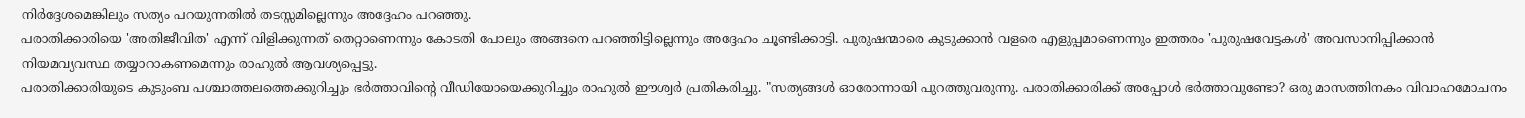നിർദ്ദേശമെങ്കിലും സത്യം പറയുന്നതിൽ തടസ്സമില്ലെന്നും അദ്ദേഹം പറഞ്ഞു.
പരാതിക്കാരിയെ 'അതിജീവിത' എന്ന് വിളിക്കുന്നത് തെറ്റാണെന്നും കോടതി പോലും അങ്ങനെ പറഞ്ഞിട്ടില്ലെന്നും അദ്ദേഹം ചൂണ്ടിക്കാട്ടി. പുരുഷന്മാരെ കുടുക്കാൻ വളരെ എളുപ്പമാണെന്നും ഇത്തരം 'പുരുഷവേട്ടകൾ' അവസാനിപ്പിക്കാൻ നിയമവ്യവസ്ഥ തയ്യാറാകണമെന്നും രാഹുൽ ആവശ്യപ്പെട്ടു.
പരാതിക്കാരിയുടെ കുടുംബ പശ്ചാത്തലത്തെക്കുറിച്ചും ഭർത്താവിന്റെ വീഡിയോയെക്കുറിച്ചും രാഹുൽ ഈശ്വർ പ്രതികരിച്ചു. "സത്യങ്ങൾ ഓരോന്നായി പുറത്തുവരുന്നു. പരാതിക്കാരിക്ക് അപ്പോൾ ഭർത്താവുണ്ടോ? ഒരു മാസത്തിനകം വിവാഹമോചനം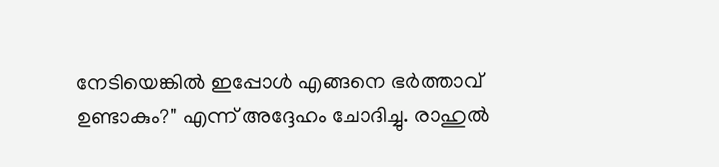നേടിയെങ്കിൽ ഇപ്പോൾ എങ്ങനെ ഭർത്താവ് ഉണ്ടാകും?" എന്ന് അദ്ദേഹം ചോദിച്ചു. രാഹുൽ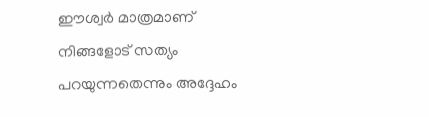ഈശ്വർ മാത്രമാണ് നിങ്ങളോട് സത്യം പറയുന്നതെന്നും അദ്ദേഹം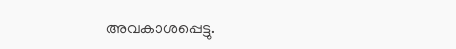അവകാശപ്പെട്ടു.